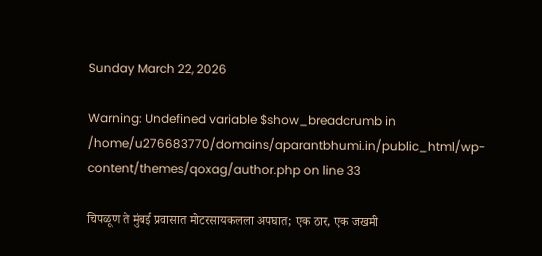Sunday March 22, 2026

Warning: Undefined variable $show_breadcrumb in /home/u276683770/domains/aparantbhumi.in/public_html/wp-content/themes/qoxag/author.php on line 33

चिपळूण ते मुंबई प्रवासात मोटरसायकलला अपघात; एक ठार, एक जखमी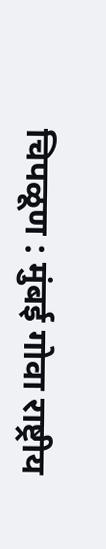चिपळूण : मुंबई गोवा राष्ट्रीय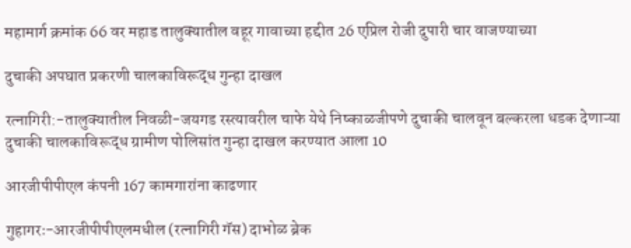महामार्ग क्रमांक 66 वर महाड तालुक्यातील वहूर गावाच्या हद्दीत 26 एप्रिल रोजी दुपारी चार वाजण्याच्या

दुचाकी अपघात प्रकरणी चालकाविरूद्ध गुन्हा दाखल

रत्नागिरी:-तालुक्यातील निवळी-जयगड रस्त्यावरील चाफे येथे निष्काळजीपणे दुचाकी चालवून बल्करला धडक देणाऱ्या दुचाकी चालकाविरूद्ध ग्रामीण पोलिसांत गुन्हा दाखल करण्यात आला 10

आरजीपीपीएल कंपनी 167 कामगारांना काढणार

गुहागरः-आरजीपीपीएलमधील (रत्नागिरी गॅस) दाभोळ ब्रेक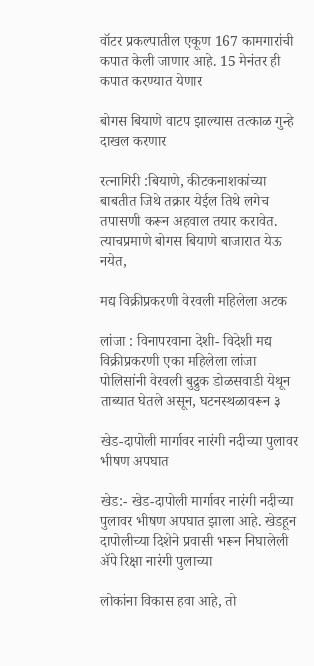वॉटर प्रकल्पातील एकूण 167 कामगारांची कपात केली जाणार आहे. 15 मेनंतर ही कपात करण्यात येणार

बोगस बियाणे वाटप झाल्यास तत्काळ गुन्हे दाखल करणार

रत्नागिरी :बियाणे, कीटकनाशकांच्या बाबतीत जिथे तक्रार येईल तिथे लगेच तपासणी करून अहवाल तयार करावेत. त्याचप्रमाणे बोगस बियाणे बाजारात येऊ नयेत,

मद्य विक्रीप्रकरणी वेरवली महिलेला अटक

लांजा : विनापरवाना देशी- विदेशी मद्य विक्रीप्रकरणी एका महिलेला लांजा पोलिसांनी वेरवली बुद्रुक डोळसवाडी येथून ताब्यात घेतले असून, घटनस्थळावरून ३

खेड-दापोली मार्गावर नारंगी नदीच्या पुलावर भीषण अपघात

खेड:- खेड-दापोली मार्गावर नारंगी नदीच्या पुलावर भीषण अपघात झाला आहे. खेडहून दापोलीच्या दिशेने प्रवासी भरून निघालेली अ‍ॅपे रिक्षा नारंगी पुलाच्या

लोकांना विकास हवा आहे, तो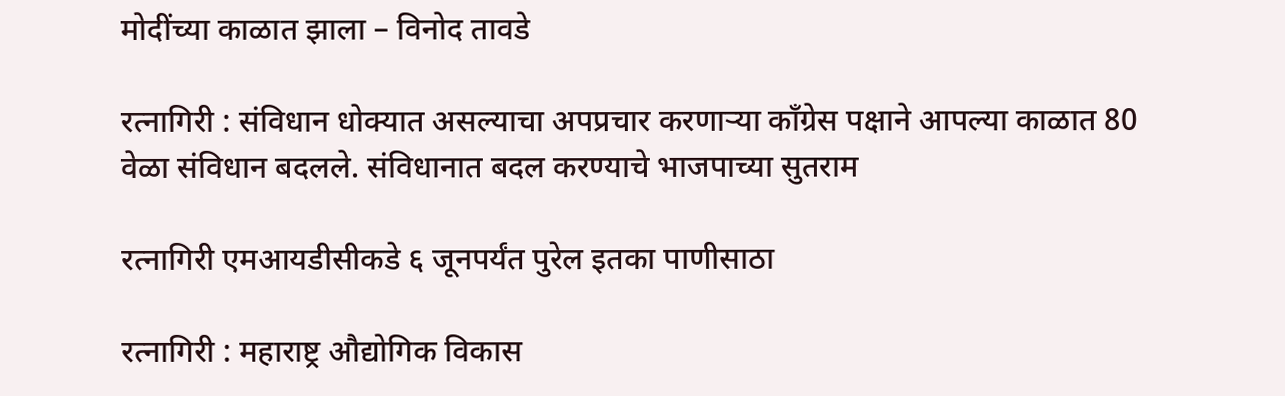मोदींच्या काळात झाला – विनोद तावडे

रत्नागिरी : संविधान धोक्यात असल्याचा अपप्रचार करणाऱ्या काँग्रेस पक्षाने आपल्या काळात 80 वेळा संविधान बदलले. संविधानात बदल करण्याचे भाजपाच्या सुतराम

रत्नागिरी एमआयडीसीकडे ६ जूनपर्यंत पुरेल इतका पाणीसाठा

रत्नागिरी : महाराष्ट्र औद्योगिक विकास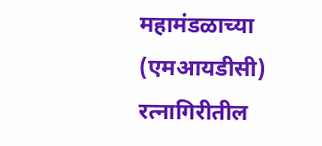महामंडळाच्या (एमआयडीसी) रत्नागिरीतील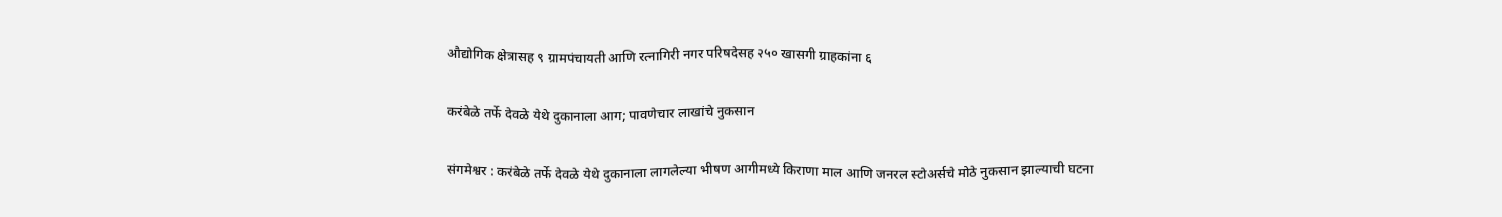औद्योगिक क्षेत्रासह ९ ग्रामपंचायती आणि रत्नागिरी नगर परिषदेसह २५० खासगी ग्राहकांना ६

करंबेळे तर्फे देवळे येथे दुकानाला आग; पावणेचार लाखांचे नुकसान

संगमेश्वर : करंबेळे तर्फे देवळे येथे दुकानाला लागलेल्या भीषण आगीमध्ये किराणा माल आणि जनरल स्टोअर्सचे मोठे नुकसान झाल्याची घटना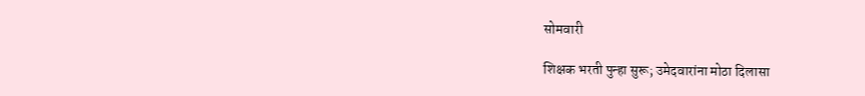सोमवारी

शिक्षक भरती पुन्हा सुरू; उमेदवारांना मोठा दिलासा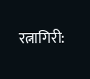रत्नागिरी: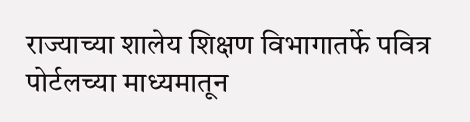राज्याच्या शालेय शिक्षण विभागातर्फे पवित्र पोर्टलच्या माध्यमातून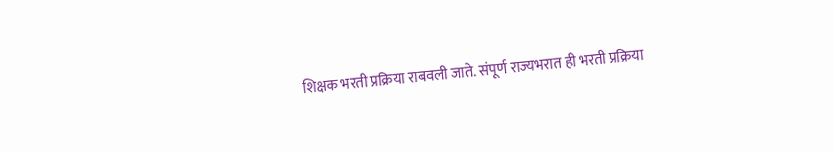शिक्षक भरती प्रक्रिया राबवली जाते. संपूर्ण राज्यभरात ही भरती प्रक्रिया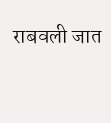राबवली जात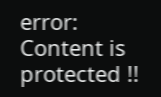error: Content is protected !!